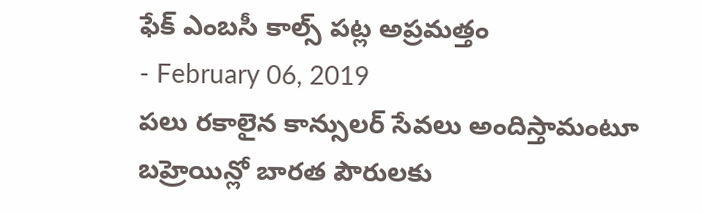ఫేక్ ఎంబసీ కాల్స్ పట్ల అప్రమత్తం
- February 06, 2019
పలు రకాలైన కాన్సులర్ సేవలు అందిస్తామంటూ బహ్రెయిన్లో బారత పౌరులకు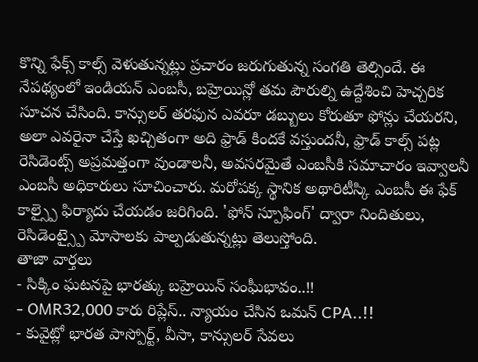కొన్ని ఫేక్స్ కాల్స్ వెళుతున్నట్లు ప్రచారం జరుగుతున్న సంగతి తెల్సిందే. ఈ నేపథ్యంలో ఇండియన్ ఎంబసీ, బహ్రెయిన్లో తమ పౌరుల్ని ఉద్దేశించి హెచ్చరిక సూచన చేసింది. కాన్సులర్ తరఫున ఎవరూ డబ్బులు కోరుతూ ఫోన్లు చేయరని, అలా ఎవరైనా చేస్తే ఖచ్చితంగా అది ఫ్రాడ్ కిందకే వస్తుందనీ, ఫ్రాడ్ కాల్స్ పట్ల రెసిడెంట్స్ అప్రమత్తంగా వుండాలనీ, అవసరమైతే ఎంబసీకి సమాచారం ఇవ్వాలనీ ఎంబసీ అధికారులు సూచించారు. మరోపక్క స్థానిక అథారిటీస్కి ఎంబసీ ఈ ఫేక్ కాల్స్పై ఫిర్యాదు చేయడం జరిగింది. 'ఫోన్ స్పూఫింగ్' ద్వారా నిందితులు, రెసిడెంట్స్పై మోసాలకు పాల్పడుతున్నట్లు తెలుస్తోంది.
తాజా వార్తలు
- సిక్కిం ఘటనపై భారత్కు బహ్రెయిన్ సంఘీభావం..!!
- OMR32,000 కారు రిప్లేస్.. న్యాయం చేసిన ఒమన్ CPA..!!
- కువైట్లో భారత పాస్పోర్ట్, వీసా, కాన్సులర్ సేవలు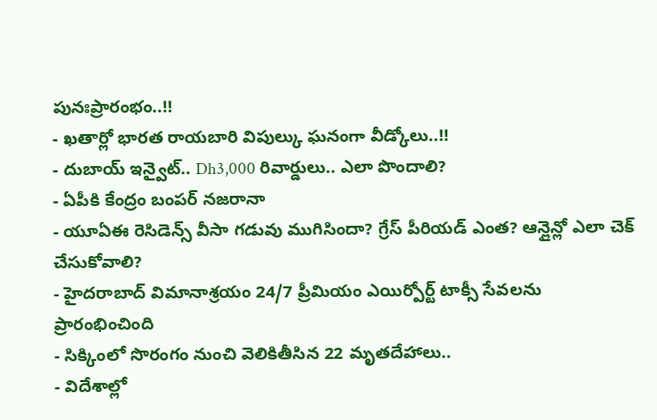పునఃప్రారంభం..!!
- ఖతార్లో భారత రాయబారి విపుల్కు ఘనంగా వీడ్కోలు..!!
- దుబాయ్ ఇన్వైట్.. Dh3,000 రివార్డులు.. ఎలా పొందాలి?
- ఏపీకి కేంద్రం బంపర్ నజరానా
- యూఏఈ రెసిడెన్స్ వీసా గడువు ముగిసిందా? గ్రేస్ పీరియడ్ ఎంత? ఆన్లైన్లో ఎలా చెక్ చేసుకోవాలి?
- హైదరాబాద్ విమానాశ్రయం 24/7 ప్రీమియం ఎయిర్పోర్ట్ టాక్సీ సేవలను ప్రారంభించింది
- సిక్కింలో సొరంగం నుంచి వెలికితీసిన 22 మృతదేహాలు..
- విదేశాల్లో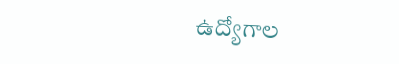ఉద్యోగాల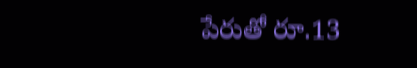పేరుతో రూ.13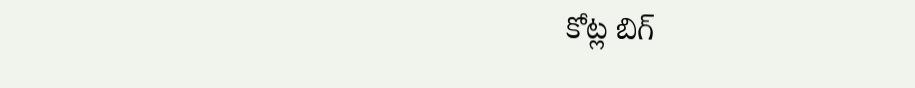కోట్ల బిగ్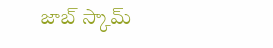జాబ్ స్కామ్